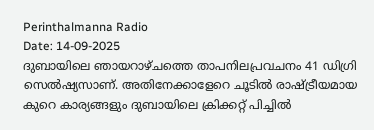Perinthalmanna Radio
Date: 14-09-2025
ദുബായിലെ ഞായറാഴ്ചത്തെ താപനിലപ്രവചനം 41 ഡിഗ്രി സെൽഷ്യസാണ്. അതിനേക്കാളേറെ ചൂടിൽ രാഷ്ട്രീയമായ കുറെ കാര്യങ്ങളും ദുബായിലെ ക്രിക്കറ്റ് പിച്ചിൽ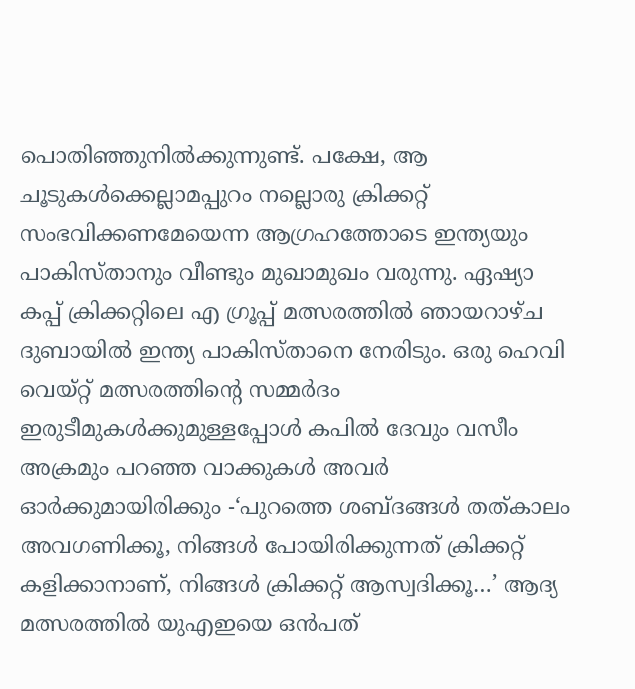പൊതിഞ്ഞുനിൽക്കുന്നുണ്ട്. പക്ഷേ, ആ ചൂടുകൾക്കെല്ലാമപ്പുറം നല്ലൊരു ക്രിക്കറ്റ് സംഭവിക്കണമേയെന്ന ആഗ്രഹത്തോടെ ഇന്ത്യയും പാകിസ്താനും വീണ്ടും മുഖാമുഖം വരുന്നു. ഏഷ്യാ കപ്പ് ക്രിക്കറ്റിലെ എ ഗ്രൂപ്പ് മത്സരത്തിൽ ഞായറാഴ്ച ദുബായിൽ ഇന്ത്യ പാകിസ്താനെ നേരിടും. ഒരു ഹെവി വെയ്റ്റ് മത്സരത്തിന്റെ സമ്മർദം ഇരുടീമുകൾക്കുമുള്ളപ്പോൾ കപിൽ ദേവും വസീം അക്രമും പറഞ്ഞ വാക്കുകൾ അവർ ഓർക്കുമായിരിക്കും -‘പുറത്തെ ശബ്ദങ്ങൾ തത്കാലം അവഗണിക്കൂ, നിങ്ങൾ പോയിരിക്കുന്നത് ക്രിക്കറ്റ് കളിക്കാനാണ്, നിങ്ങൾ ക്രിക്കറ്റ് ആസ്വദിക്കൂ…’ ആദ്യ മത്സരത്തിൽ യുഎഇയെ ഒൻപത്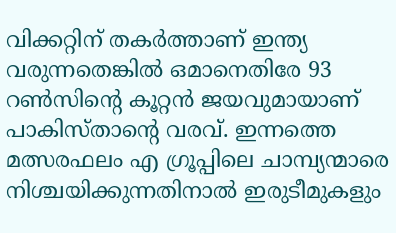വിക്കറ്റിന് തകർത്താണ് ഇന്ത്യ വരുന്നതെങ്കിൽ ഒമാനെതിരേ 93 റൺസിന്റെ കൂറ്റൻ ജയവുമായാണ് പാകിസ്താന്റെ വരവ്. ഇന്നത്തെ മത്സരഫലം എ ഗ്രൂപ്പിലെ ചാമ്പ്യന്മാരെ നിശ്ചയിക്കുന്നതിനാൽ ഇരുടീമുകളും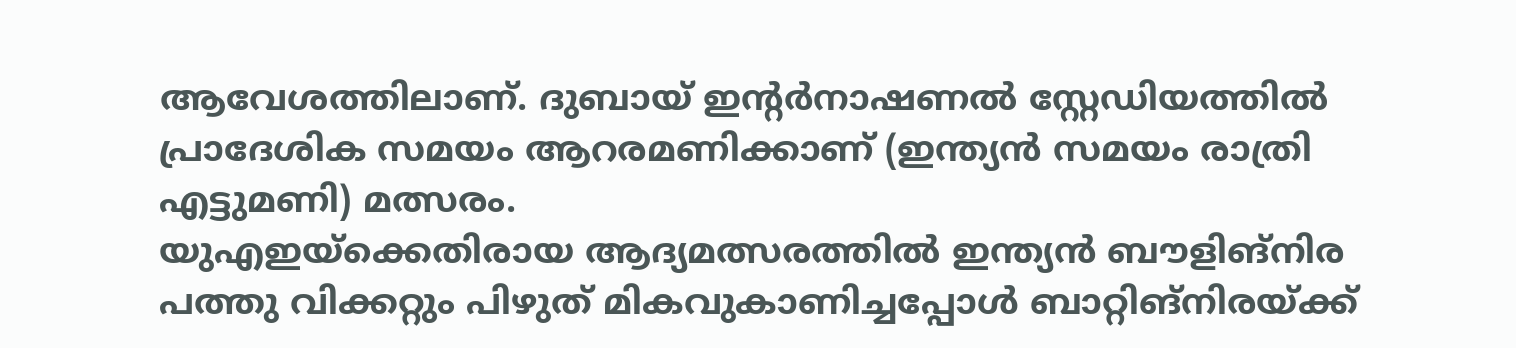ആവേശത്തിലാണ്. ദുബായ് ഇന്റർനാഷണൽ സ്റ്റേഡിയത്തിൽ പ്രാദേശിക സമയം ആറരമണിക്കാണ് (ഇന്ത്യൻ സമയം രാത്രി എട്ടുമണി) മത്സരം.
യുഎഇയ്ക്കെതിരായ ആദ്യമത്സരത്തിൽ ഇന്ത്യൻ ബൗളിങ്നിര പത്തു വിക്കറ്റും പിഴുത് മികവുകാണിച്ചപ്പോൾ ബാറ്റിങ്നിരയ്ക്ക്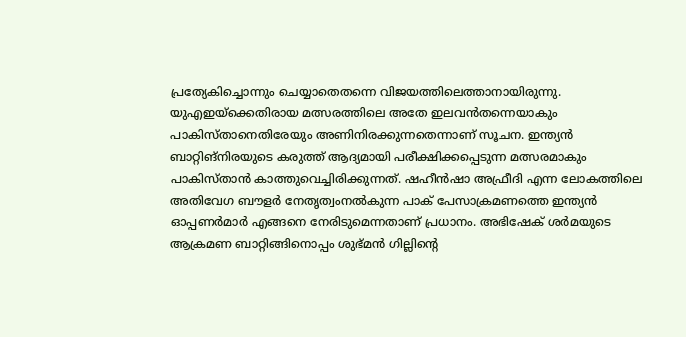പ്രത്യേകിച്ചൊന്നും ചെയ്യാതെതന്നെ വിജയത്തിലെത്താനായിരുന്നു. യുഎഇയ്ക്കെതിരായ മത്സരത്തിലെ അതേ ഇലവൻതന്നെയാകും പാകിസ്താനെതിരേയും അണിനിരക്കുന്നതെന്നാണ് സൂചന. ഇന്ത്യൻ ബാറ്റിങ്നിരയുടെ കരുത്ത് ആദ്യമായി പരീക്ഷിക്കപ്പെടുന്ന മത്സരമാകും പാകിസ്താൻ കാത്തുവെച്ചിരിക്കുന്നത്. ഷഹീൻഷാ അഫ്രീദി എന്ന ലോകത്തിലെ അതിവേഗ ബൗളർ നേതൃത്വംനൽകുന്ന പാക് പേസാക്രമണത്തെ ഇന്ത്യൻ ഓപ്പണർമാർ എങ്ങനെ നേരിടുമെന്നതാണ് പ്രധാനം. അഭിഷേക് ശർമയുടെ ആക്രമണ ബാറ്റിങ്ങിനൊപ്പം ശുഭ്മൻ ഗില്ലിന്റെ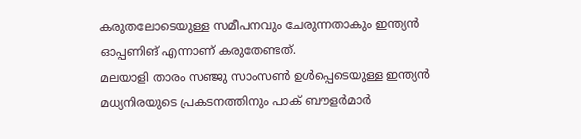കരുതലോടെയുള്ള സമീപനവും ചേരുന്നതാകും ഇന്ത്യൻ ഓപ്പണിങ് എന്നാണ് കരുതേണ്ടത്.
മലയാളി താരം സഞ്ജു സാംസൺ ഉൾപ്പെടെയുള്ള ഇന്ത്യൻ മധ്യനിരയുടെ പ്രകടനത്തിനും പാക് ബൗളർമാർ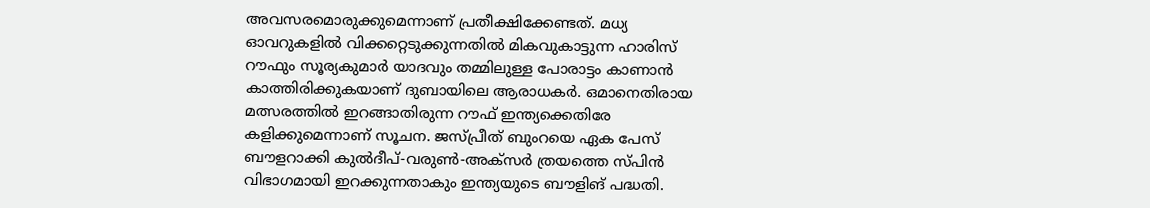അവസരമൊരുക്കുമെന്നാണ് പ്രതീക്ഷിക്കേണ്ടത്. മധ്യ ഓവറുകളിൽ വിക്കറ്റെടുക്കുന്നതിൽ മികവുകാട്ടുന്ന ഹാരിസ് റൗഫും സൂര്യകുമാർ യാദവും തമ്മിലുള്ള പോരാട്ടം കാണാൻ കാത്തിരിക്കുകയാണ് ദുബായിലെ ആരാധകർ. ഒമാനെതിരായ മത്സരത്തിൽ ഇറങ്ങാതിരുന്ന റൗഫ് ഇന്ത്യക്കെതിരേ കളിക്കുമെന്നാണ് സൂചന. ജസ്പ്രീത് ബുംറയെ ഏക പേസ് ബൗളറാക്കി കുൽദീപ്-വരുൺ-അക്സർ ത്രയത്തെ സ്പിൻ വിഭാഗമായി ഇറക്കുന്നതാകും ഇന്ത്യയുടെ ബൗളിങ് പദ്ധതി.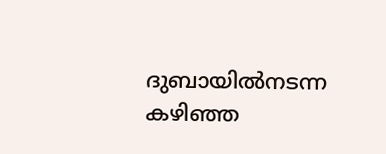ദുബായിൽനടന്ന കഴിഞ്ഞ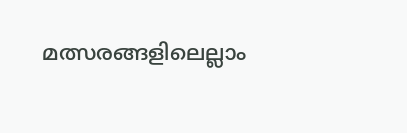മത്സരങ്ങളിലെല്ലാം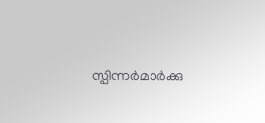സ്പിന്നർമാർക്കു